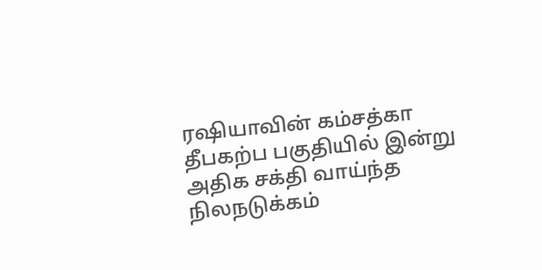ரஷியாவின் கம்சத்கா தீபகற்ப பகுதியில் இன்று அதிக சக்தி வாய்ந்த நிலநடுக்கம்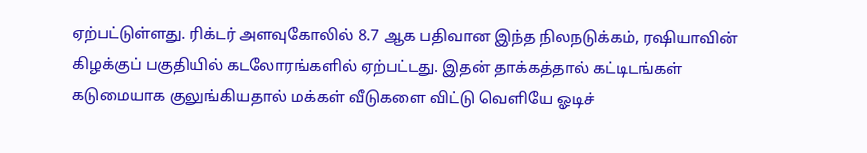ஏற்பட்டுள்ளது. ரிக்டர் அளவுகோலில் 8.7 ஆக பதிவான இந்த நிலநடுக்கம், ரஷியாவின் கிழக்குப் பகுதியில் கடலோரங்களில் ஏற்பட்டது. இதன் தாக்கத்தால் கட்டிடங்கள் கடுமையாக குலுங்கியதால் மக்கள் வீடுகளை விட்டு வெளியே ஓடிச்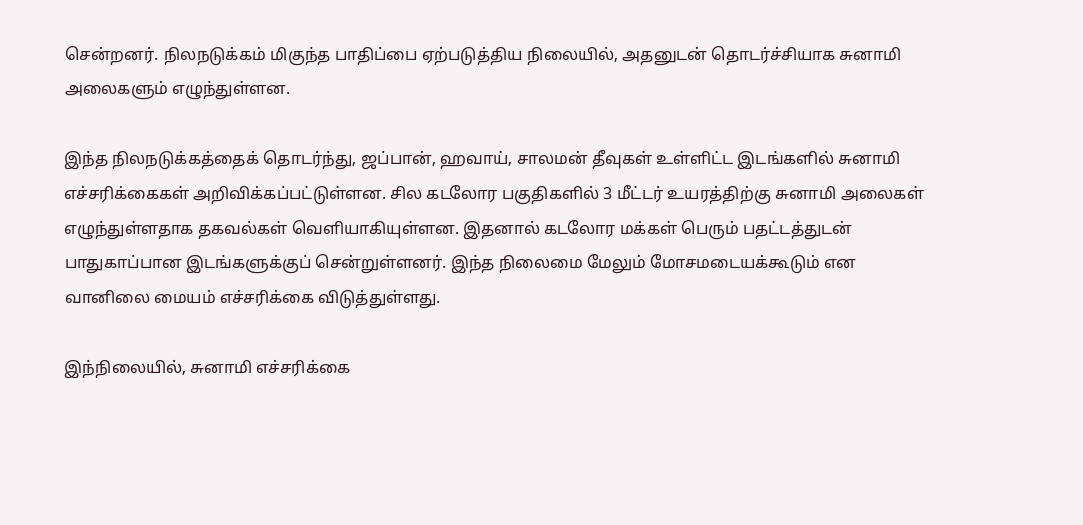சென்றனர். நிலநடுக்கம் மிகுந்த பாதிப்பை ஏற்படுத்திய நிலையில், அதனுடன் தொடர்ச்சியாக சுனாமி அலைகளும் எழுந்துள்ளன.

இந்த நிலநடுக்கத்தைக் தொடர்ந்து, ஜப்பான், ஹவாய், சாலமன் தீவுகள் உள்ளிட்ட இடங்களில் சுனாமி எச்சரிக்கைகள் அறிவிக்கப்பட்டுள்ளன. சில கடலோர பகுதிகளில் 3 மீட்டர் உயரத்திற்கு சுனாமி அலைகள் எழுந்துள்ளதாக தகவல்கள் வெளியாகியுள்ளன. இதனால் கடலோர மக்கள் பெரும் பதட்டத்துடன் பாதுகாப்பான இடங்களுக்குப் சென்றுள்ளனர். இந்த நிலைமை மேலும் மோசமடையக்கூடும் என வானிலை மையம் எச்சரிக்கை விடுத்துள்ளது.

இந்நிலையில், சுனாமி எச்சரிக்கை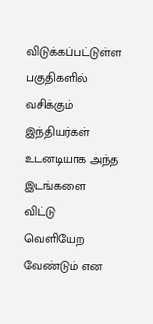விடுக்கப்பட்டுள்ள பகுதிகளில் வசிக்கும் இந்தியர்கள் உடனடியாக அந்த இடங்களை விட்டு வெளியேற வேண்டும் என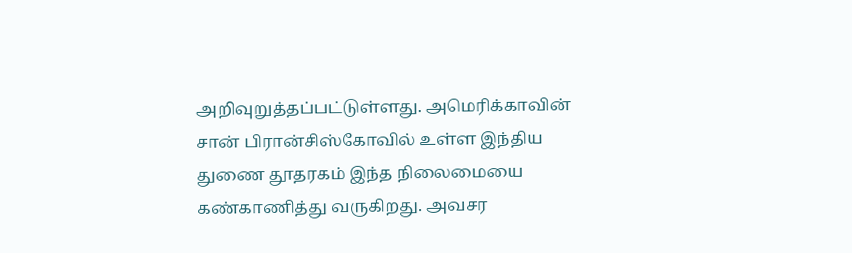அறிவுறுத்தப்பட்டுள்ளது. அமெரிக்காவின் சான் பிரான்சிஸ்கோவில் உள்ள இந்திய துணை தூதரகம் இந்த நிலைமையை கண்காணித்து வருகிறது. அவசர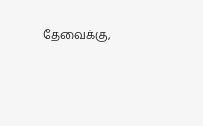தேவைக்கு,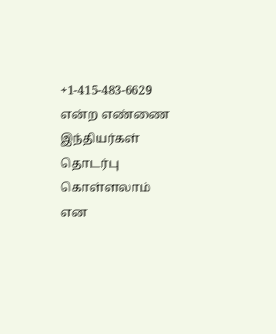+1-415-483-6629 என்ற எண்ணை இந்தியர்கள் தொடர்பு கொள்ளலாம் என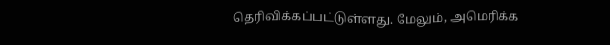தெரிவிக்கப்பட்டுள்ளது. மேலும், அமெரிக்க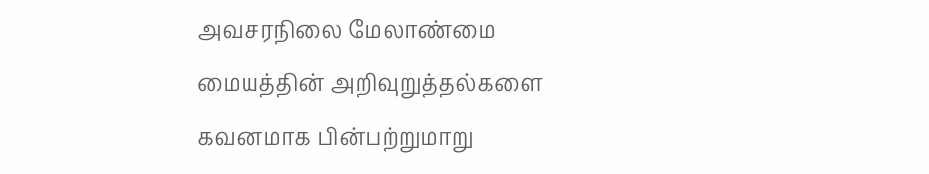அவசரநிலை மேலாண்மை மையத்தின் அறிவுறுத்தல்களை கவனமாக பின்பற்றுமாறு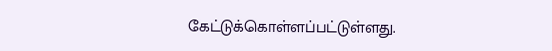கேட்டுக்கொள்ளப்பட்டுள்ளது.